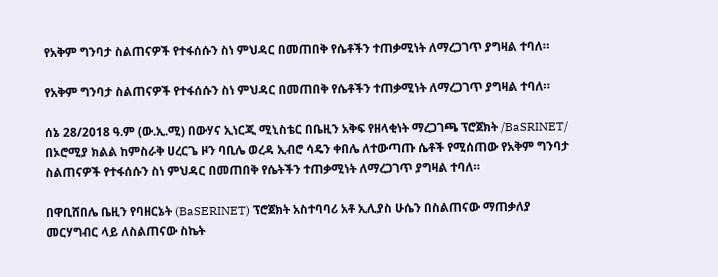የአቅም ግንባታ ስልጠናዎች የተፋሰሱን ስነ ምህዳር በመጠበቅ የሴቶችን ተጠቃሚነት ለማረጋገጥ ያግዛል ተባለ።

የአቅም ግንባታ ስልጠናዎች የተፋሰሱን ስነ ምህዳር በመጠበቅ የሴቶችን ተጠቃሚነት ለማረጋገጥ ያግዛል ተባለ።

ሰኔ 28/2018 ዓ.ም (ው.ኢ.ሚ) በውሃና ኢነርጂ ሚኒስቴር በቤዚን አቅፍ የዘላቂነት ማረጋገጫ ፕሮጀክት /BaSRINET/ በኦሮሚያ ክልል ከምስራቅ ሀረርጌ ዞን ባቢሌ ወረዳ ኢብሮ ሳዴን ቀበሌ ለተውጣጡ ሴቶች የሚሰጠው የአቅም ግንባታ ስልጠናዎች የተፋሰሱን ስነ ምህዳር በመጠበቅ የሴትችን ተጠቃሚነት ለማረጋገጥ ያግዛል ተባለ።

በዋቢሸበሌ ቤዚን የባዘርኔት (BaSERINET) ፕሮጀክት አስተባባሪ አቶ ኢሊያስ ሁሴን በስልጠናው ማጠቃለያ መርሃግብር ላይ ለስልጠናው ስኬት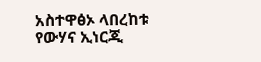አስተዋፅኦ ላበረከቱ የውሃና ኢነርጂ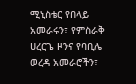ሚኒስቴር የበላይ አመራሩን፣ የምስራቅ ሀረርጌ ዞንና የባቢሌ ወረዳ አመራሮችን፣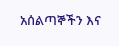አሰልጣኞችን እና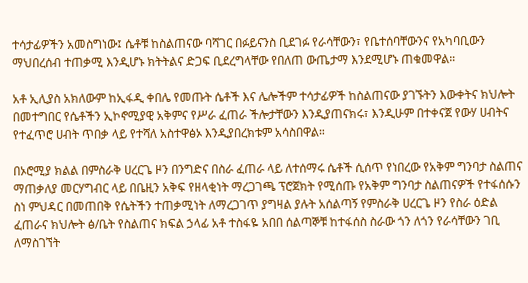ተሳታፊዎችን አመስግነው፤ ሴቶቹ ከስልጠናው ባሻገር በፉይናንስ ቢደገፉ የራሳቸውን፣ የቤተሰባቸውንና የአካባቢውን ማህበረሰብ ተጠቃሚ እንዲሆኑ ክትትልና ድጋፍ ቢደረግላቸው የበለጠ ውጤታማ እንደሚሆኑ ጠቁመዋል።

አቶ ኢሊያስ አክለውም ከኢፋዲ ቀበሌ የመጡት ሴቶች እና ሌሎችም ተሳታፊዎች ከስልጠናው ያገኙትን እውቀትና ክህሎት በመተግበር የሴቶችን ኢኮኖሚያዊ አቅምና የሥራ ፈጠራ ችሎታቸውን እንዲያጠናክሩ፣ እንዲሁም በተቀናጀ የውሃ ሀብትና የተፈጥሮ ሀብት ጥበቃ ላይ የተሻለ አስተዋፅኦ እንዲያበረክቱም አሳስበዋል።

በኦሮሚያ ክልል በምስራቅ ሀረርጌ ዞን በንግድና በስራ ፈጠራ ላይ ለተሰማሩ ሴቶች ሲሰጥ የነበረው የአቅም ግንባታ ስልጠና ማጠቃለያ መርሃግብር ላይ በቤዚን አቅፍ የዘላቂነት ማረጋገጫ ፕሮጀክት የሚሰጡ የአቅም ግንባታ ስልጠናዎች የተፋሰሱን ስነ ምህዳር በመጠበቅ የሴትችን ተጠቃሚነት ለማረጋገጥ ያግዛል ያሉት አሰልጣኝ የምስራቅ ሀረርጌ ዞን የስራ ዕድል ፈጠራና ክህሎት ፅ/ቤት የስልጠና ክፍል ኃላፊ አቶ ተስፋዬ አበበ ሰልጣኞቹ ከተፋሰስ ስራው ጎን ለጎን የራሳቸውን ገቢ ለማስገኘት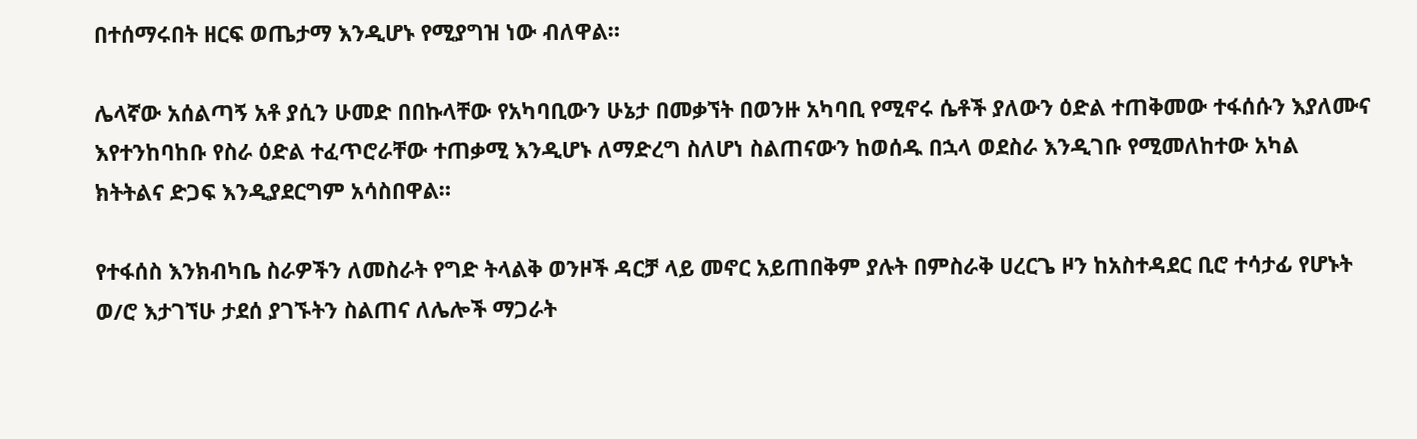በተሰማሩበት ዘርፍ ወጤታማ እንዲሆኑ የሚያግዝ ነው ብለዋል።

ሌላኛው አሰልጣኝ አቶ ያሲን ሁመድ በበኩላቸው የአካባቢውን ሁኔታ በመቃኘት በወንዙ አካባቢ የሚኖሩ ሴቶች ያለውን ዕድል ተጠቅመው ተፋሰሱን እያለሙና እየተንከባከቡ የስራ ዕድል ተፈጥሮራቸው ተጠቃሚ እንዲሆኑ ለማድረግ ስለሆነ ስልጠናውን ከወሰዱ በኋላ ወደስራ እንዲገቡ የሚመለከተው አካል ክትትልና ድጋፍ እንዲያደርግም አሳስበዋል።

የተፋሰስ እንክብካቤ ስራዎችን ለመስራት የግድ ትላልቅ ወንዞች ዳርቻ ላይ መኖር አይጠበቅም ያሉት በምስራቅ ሀረርጌ ዞን ከአስተዳደር ቢሮ ተሳታፊ የሆኑት ወ/ሮ እታገኘሁ ታደሰ ያገኙትን ስልጠና ለሌሎች ማጋራት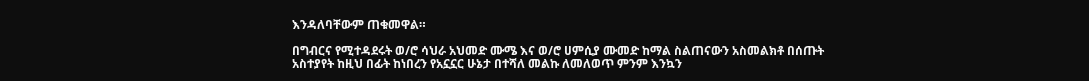እንዳለባቸውም ጠቁመዋል።

በግብርና የሚተዳደሩት ወ/ሮ ሳህራ አህመድ ሙሜ እና ወ/ሮ ሀምሲያ ሙመድ ከማል ስልጠናውን አስመልክቶ በሰጡት አስተያየት ከዚህ በፊት ከነበረን የአኗኗር ሁኔታ በተሻለ መልኩ ለመለወጥ ምንም እንኳን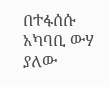በተፋሰሱ አካባቢ ውሃ ያለው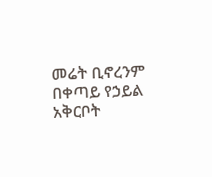መሬት ቢኖረንም በቀጣይ የኃይል አቅርቦት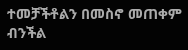ተመቻችቶልን በመስኖ መጠቀም ብንችል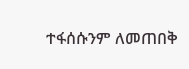ተፋሰሱንም ለመጠበቅ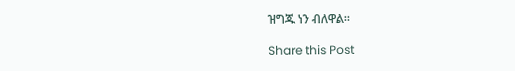ዝግጁ ነን ብለዋል።

Share this Post